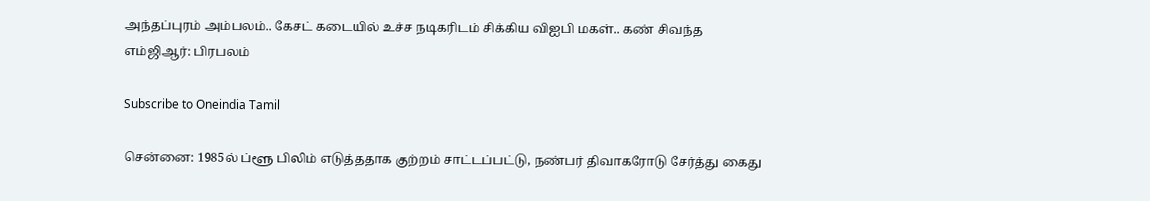அந்தப்புரம் அம்பலம்.. கேசட் கடையில் உச்ச நடிகரிடம் சிக்கிய விஐபி மகள்.. கண் சிவந்த எம்ஜிஆர்: பிரபலம்

Subscribe to Oneindia Tamil

சென்னை: 1985ல் ப்ளூ பிலிம் எடுத்ததாக குற்றம் சாட்டப்பட்டு, நண்பர் திவாகரோடு சேர்த்து கைது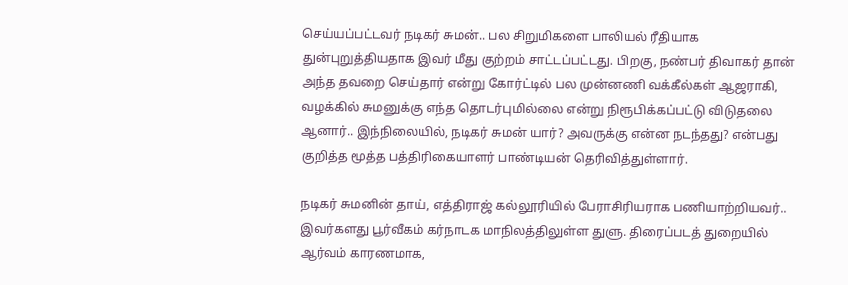செய்யப்பட்டவர் நடிகர் சுமன்.. பல சிறுமிகளை பாலியல் ரீதியாக துன்புறுத்தியதாக இவர் மீது குற்றம் சாட்டப்பட்டது. பிறகு, நண்பர் திவாகர் தான் அந்த தவறை செய்தார் என்று கோர்ட்டில் பல முன்னணி வக்கீல்கள் ஆஜராகி, வழக்கில் சுமனுக்கு எந்த தொடர்புமில்லை என்று நிரூபிக்கப்பட்டு விடுதலை ஆனார்.. இந்நிலையில், நடிகர் சுமன் யார்? அவருக்கு என்ன நடந்தது? என்பது குறித்த மூத்த பத்திரிகையாளர் பாண்டியன் தெரிவித்துள்ளார்.

நடிகர் சுமனின் தாய், எத்திராஜ் கல்லூரியில் பேராசிரியராக பணியாற்றியவர்.. இவர்களது பூர்வீகம் கர்நாடக மாநிலத்திலுள்ள துளு. திரைப்படத் துறையில் ஆர்வம் காரணமாக,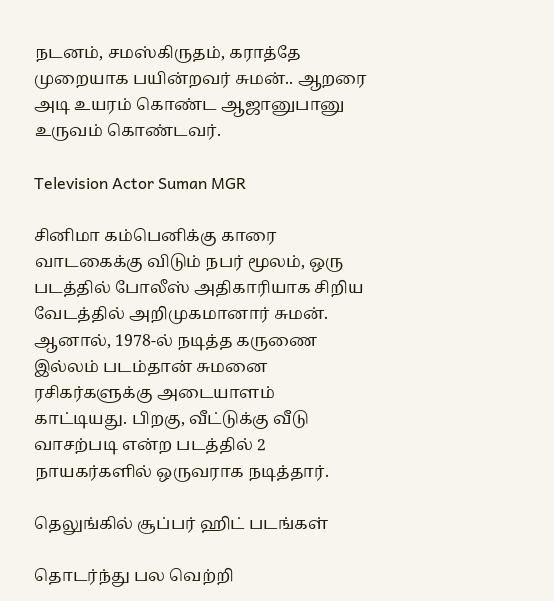நடனம், சமஸ்கிருதம், கராத்தே முறையாக பயின்றவர் சுமன்.. ஆறரை அடி உயரம் கொண்ட ஆஜானுபானு உருவம் கொண்டவர்.

Television Actor Suman MGR

சினிமா கம்பெனிக்கு காரை வாடகைக்கு விடும் நபர் மூலம், ஒரு படத்தில் போலீஸ் அதிகாரியாக சிறிய வேடத்தில் அறிமுகமானார் சுமன். ஆனால், 1978-ல் நடித்த கருணை இல்லம் படம்தான் சுமனை ரசிகர்களுக்கு அடையாளம் காட்டியது. பிறகு, வீட்டுக்கு வீடு வாசற்படி என்ற படத்தில் 2 நாயகர்களில் ஒருவராக நடித்தார்.

தெலுங்கில் சூப்பர் ஹிட் படங்கள்

தொடர்ந்து பல வெற்றி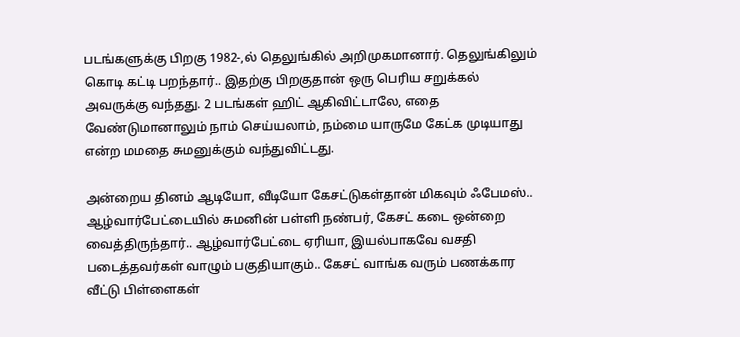படங்களுக்கு பிறகு 1982-,ல் தெலுங்கில் அறிமுகமானார். தெலுங்கிலும் கொடி கட்டி பறந்தார்.. இதற்கு பிறகுதான் ஒரு பெரிய சறுக்கல் அவருக்கு வந்தது. 2 படங்கள் ஹிட் ஆகிவிட்டாலே, எதை வேண்டுமானாலும் நாம் செய்யலாம், நம்மை யாருமே கேட்க முடியாது என்ற மமதை சுமனுக்கும் வந்துவிட்டது.

அன்றைய தினம் ஆடியோ, வீடியோ கேசட்டுகள்தான் மிகவும் ஃபேமஸ்.. ஆழ்வார்பேட்டையில் சுமனின் பள்ளி நண்பர், கேசட் கடை ஒன்றை வைத்திருந்தார்.. ஆழ்வார்பேட்டை ஏரியா, இயல்பாகவே வசதி படைத்தவர்கள் வாழும் பகுதியாகும்.. கேசட் வாங்க வரும் பணக்கார வீட்டு பிள்ளைகள்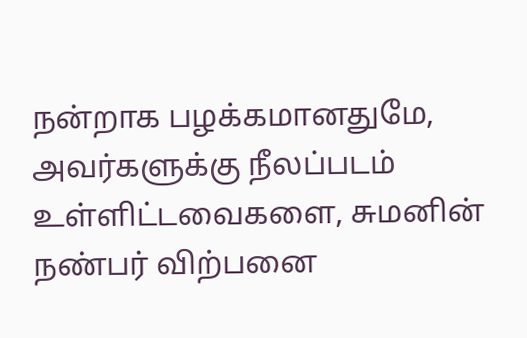நன்றாக பழக்கமானதுமே, அவர்களுக்கு நீலப்படம் உள்ளிட்டவைகளை, சுமனின் நண்பர் விற்பனை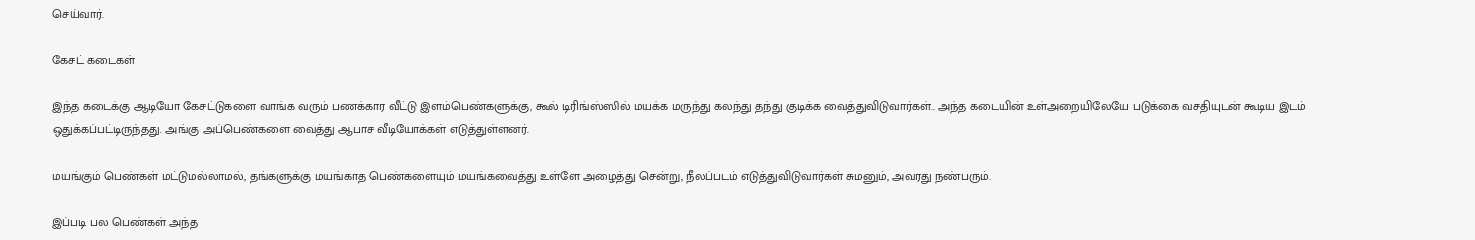செய்வார்.

கேசட் கடைகள்

இந்த கடைக்கு ஆடியோ கேசட்டுகளை வாங்க வரும் பணக்கார வீட்டு இளம்பெண்களுக்கு, கூல் டிரிங்ஸ்ஸில் மயக்க மருந்து கலந்து தந்து குடிக்க வைத்துவிடுவார்கள்.. அந்த கடையின் உள்அறையிலேயே படுக்கை வசதியுடன் கூடிய இடம் ஒதுக்கப்பட்டிருந்தது. அங்கு அப்பெண்களை வைத்து ஆபாச வீடியோக்கள் எடுத்துள்ளனர்.

மயங்கும் பெண்கள் மட்டுமல்லாமல், தங்களுக்கு மயங்காத பெண்களையும் மயங்கவைத்து உள்ளே அழைத்து சென்று, நீலப்படம் எடுத்துவிடுவார்கள் சுமனும், அவரது நண்பரும்.

இப்படி பல பெண்கள் அந்த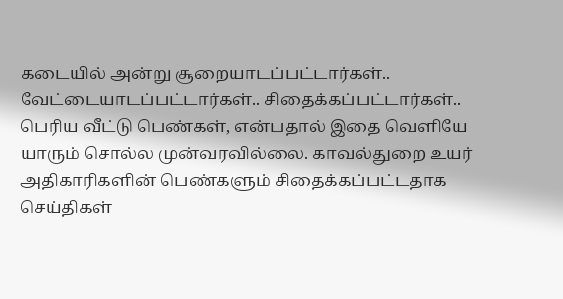கடையில் அன்று சூறையாடப்பட்டார்கள்.. வேட்டையாடப்பட்டார்கள்.. சிதைக்கப்பட்டார்கள்.. பெரிய வீட்டு பெண்கள், என்பதால் இதை வெளியே யாரும் சொல்ல முன்வரவில்லை. காவல்துறை உயர் அதிகாரிகளின் பெண்களும் சிதைக்கப்பட்டதாக செய்திகள்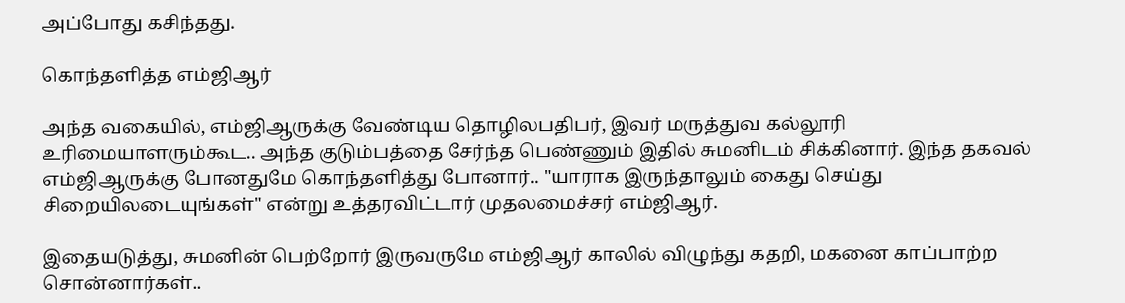அப்போது கசிந்தது.

கொந்தளித்த எம்ஜிஆர்

அந்த வகையில், எம்ஜிஆருக்கு வேண்டிய தொழிலபதிபர், இவர் மருத்துவ கல்லூரி உரிமையாளரும்கூட.. அந்த குடும்பத்தை சேர்ந்த பெண்ணும் இதில் சுமனிடம் சிக்கினார். இந்த தகவல் எம்ஜிஆருக்கு போனதுமே கொந்தளித்து போனார்.. "யாராக இருந்தாலும் கைது செய்து சிறையிலடையுங்கள்" என்று உத்தரவிட்டார் முதலமைச்சர் எம்ஜிஆர்.

இதையடுத்து, சுமனின் பெற்றோர் இருவருமே எம்ஜிஆர் காலில் விழுந்து கதறி, மகனை காப்பாற்ற சொன்னார்கள்..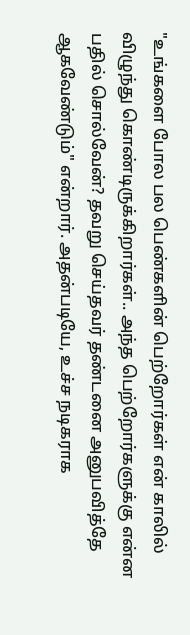"உங்களை போல பல பெண்களின் பெற்றோர்கள் என் காலில் விழுந்து கொண்டிருக்கிறார்கள்.. அந்த பெற்றோர்களுக்கு என்ன பதில் சொல்வேன்? தவறு செய்தவர் தண்டனை அனுபவித்தே ஆகவேண்டும்" என்றார். அதன்படியே, உச்ச நடிகராக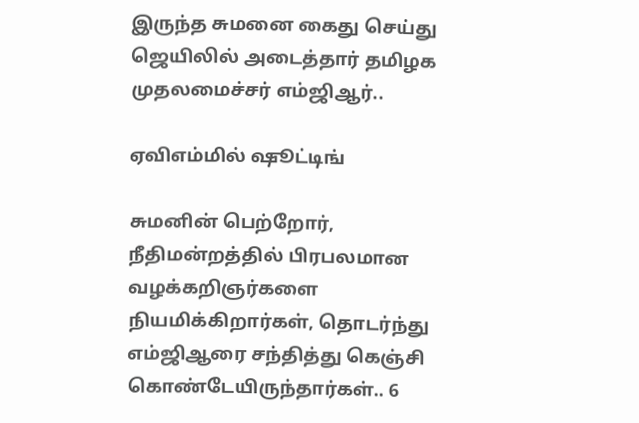இருந்த சுமனை கைது செய்து ஜெயிலில் அடைத்தார் தமிழக முதலமைச்சர் எம்ஜிஆர்..

ஏவிஎம்மில் ஷூட்டிங்

சுமனின் பெற்றோர், நீதிமன்றத்தில் பிரபலமான வழக்கறிஞர்களை நியமிக்கிறார்கள், தொடர்ந்து எம்ஜிஆரை சந்தித்து கெஞ்சி கொண்டேயிருந்தார்கள்.. 6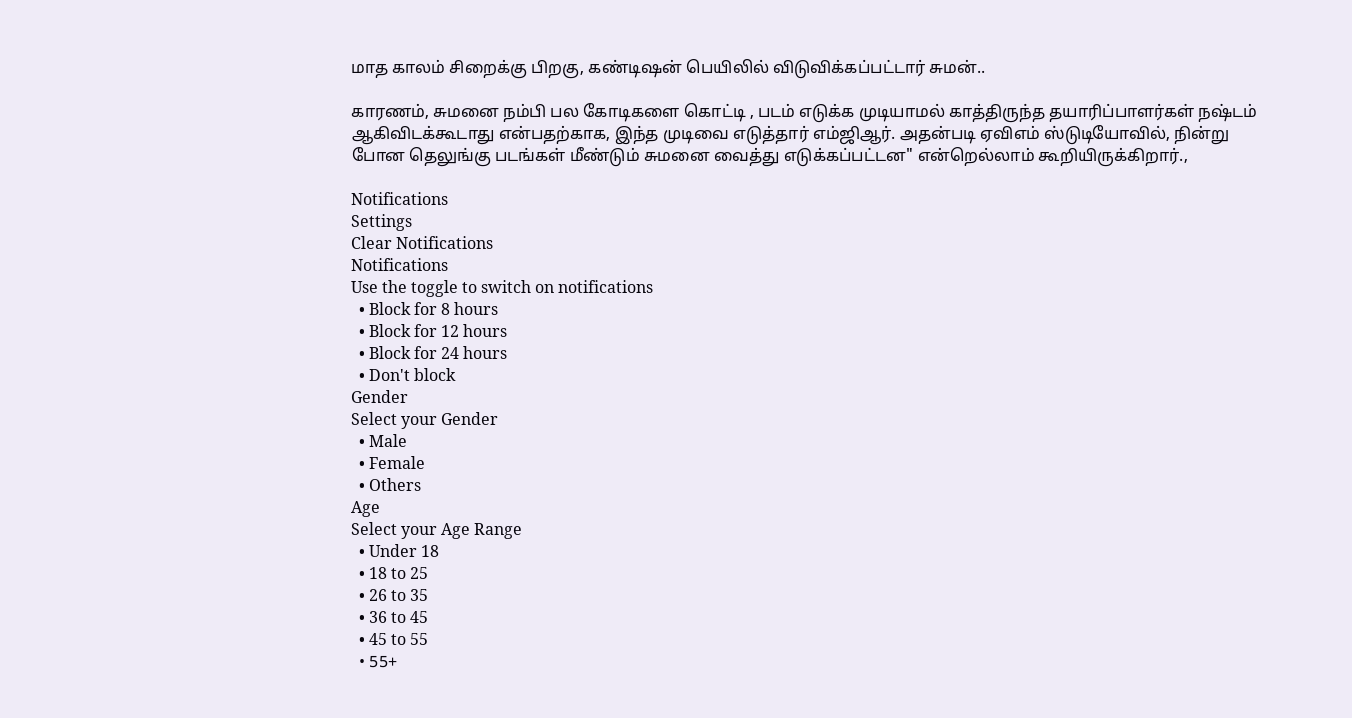மாத காலம் சிறைக்கு பிறகு, கண்டிஷன் பெயிலில் விடுவிக்கப்பட்டார் சுமன்..

காரணம், சுமனை நம்பி பல கோடிகளை கொட்டி , படம் எடுக்க முடியாமல் காத்திருந்த தயாரிப்பாளர்கள் நஷ்டம் ஆகிவிடக்கூடாது என்பதற்காக, இந்த முடிவை எடுத்தார் எம்ஜிஆர். அதன்படி ஏவிஎம் ஸ்டுடியோவில், நின்று போன தெலுங்கு படங்கள் மீண்டும் சுமனை வைத்து எடுக்கப்பட்டன" என்றெல்லாம் கூறியிருக்கிறார்.,

Notifications
Settings
Clear Notifications
Notifications
Use the toggle to switch on notifications
  • Block for 8 hours
  • Block for 12 hours
  • Block for 24 hours
  • Don't block
Gender
Select your Gender
  • Male
  • Female
  • Others
Age
Select your Age Range
  • Under 18
  • 18 to 25
  • 26 to 35
  • 36 to 45
  • 45 to 55
  • 55+